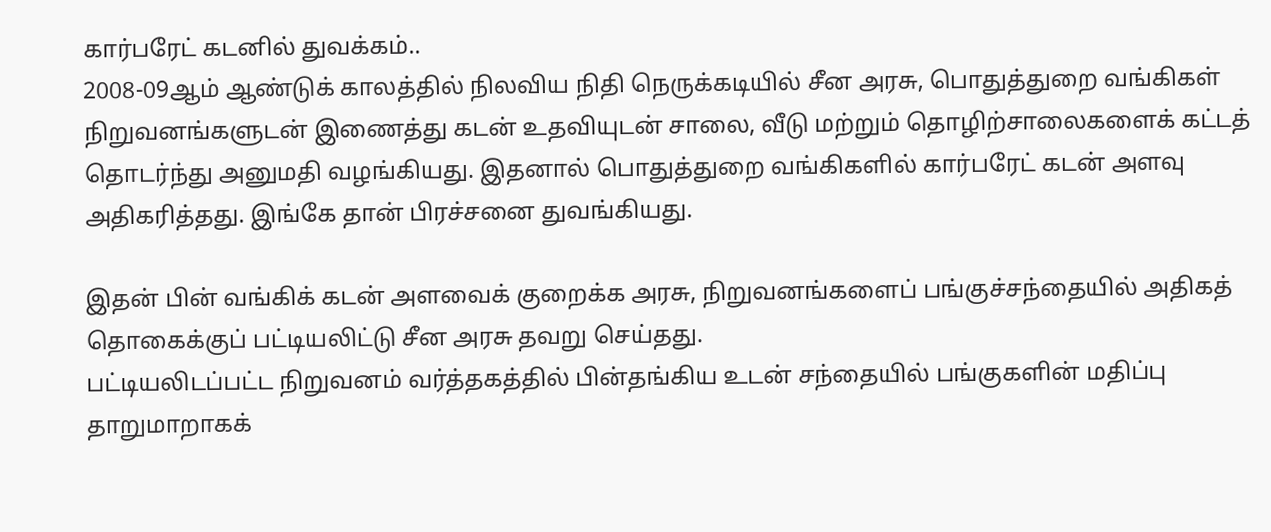கார்பரேட் கடனில் துவக்கம்..
2008-09ஆம் ஆண்டுக் காலத்தில் நிலவிய நிதி நெருக்கடியில் சீன அரசு, பொதுத்துறை வங்கிகள் நிறுவனங்களுடன் இணைத்து கடன் உதவியுடன் சாலை, வீடு மற்றும் தொழிற்சாலைகளைக் கட்டத் தொடர்ந்து அனுமதி வழங்கியது. இதனால் பொதுத்துறை வங்கிகளில் கார்பரேட் கடன் அளவு அதிகரித்தது. இங்கே தான் பிரச்சனை துவங்கியது.

இதன் பின் வங்கிக் கடன் அளவைக் குறைக்க அரசு, நிறுவனங்களைப் பங்குச்சந்தையில் அதிகத் தொகைக்குப் பட்டியலிட்டு சீன அரசு தவறு செய்தது.
பட்டியலிடப்பட்ட நிறுவனம் வர்த்தகத்தில் பின்தங்கிய உடன் சந்தையில் பங்குகளின் மதிப்பு தாறுமாறாகக்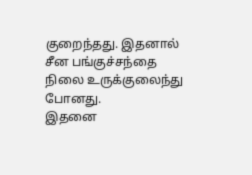குறைந்தது. இதனால் சீன பங்குச்சந்தை நிலை உருக்குலைந்து போனது.
இதனை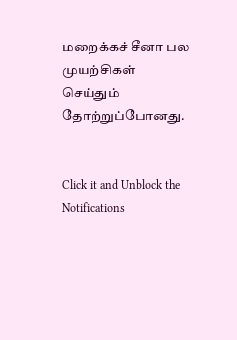மறைக்கச் சீனா பல முயற்சிகள் செய்தும் தோற்றுப்போனது.


Click it and Unblock the Notifications